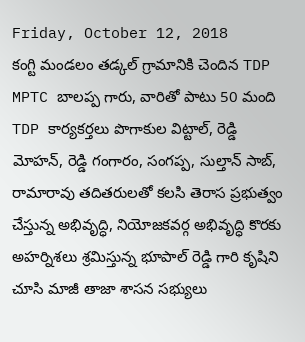Friday, October 12, 2018
కంగ్టి మండలం తడ్కల్ గ్రామానికి చెందిన TDP MPTC బాలప్ప గారు, వారితో పాటు 50 మంది TDP కార్యకర్తలు పొగాకుల విట్టాల్, రెడ్డి మోహన్, రెడ్డి గంగారం, సంగప్ప, సుల్తాన్ సాబ్, రామారావు తదితరులతో కలసి తెరాస ప్రభుత్వం చేస్తున్న అభివృద్ధి, నియోజకవర్గ అభివృద్ధి కొరకు అహర్నిశలు శ్రమిస్తున్న భూపాల్ రెడ్డి గారి కృషిని చూసి మాజీ తాజా శాసన సభ్యులు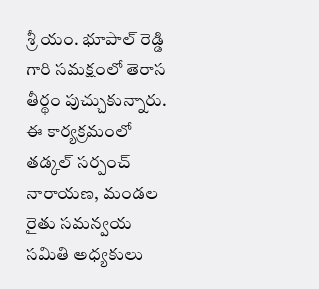శ్రీ యం. భూపాల్ రెడ్డి గారి సమక్షంలో తెరాస తీర్థం పుచ్చుకున్నారు. ఈ కార్యక్రమంలో తడ్కల్ సర్పంచ్ నారాయణ, మండల రైతు సమన్వయ సమితి అధ్యకులు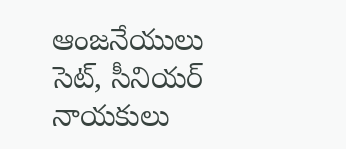ఆంజనేయులు సెట్, సీనియర్ నాయకులు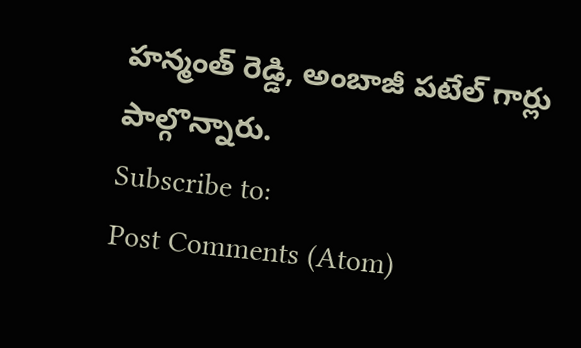హన్మంత్ రెడ్డి, అంబాజీ పటేల్ గార్లు పాల్గొన్నారు.
Subscribe to:
Post Comments (Atom)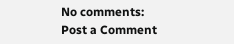No comments:
Post a Comment